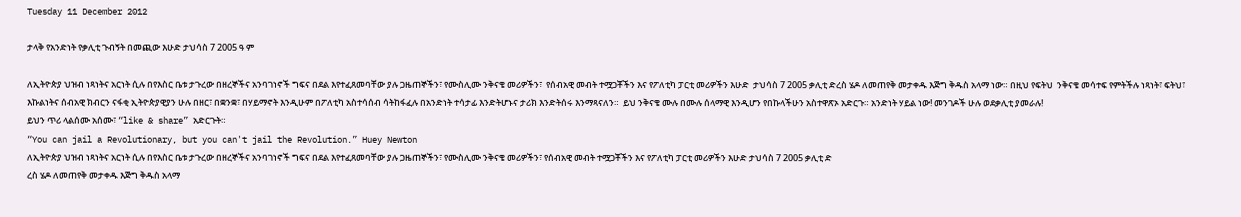Tuesday 11 December 2012

ታላቅ የአንድነት የቃሊቲ ጉብኝት በመጪው እሁድ ታህሳስ 7 2005 ዓ ም

ለኢትዮጵያ ህዝብ ነጻነትና አርነት ሲሉ በየእስር ቤቱ ታጉረው በዘረኞችና አንባገነኖች ግፍና በደል እየተፈጸመባቸው ያሉ ጋዜጠኞችን፣ የሙስሊሙ ንቅናቄ መሪዎችን፣  የሰብአዊ መብት ተሟጋቾችን እና የፖለቲካ ፓርቲ መሪዎችን እሁድ  ታህሳስ 7 2005 ቃሊቲ ድረስ ሄዶ ለመጠየቅ መታቀዱ እጅግ ቅዱስ አላማ ነው። በዚህ የፍትህ  ንቅናቄ መሳተፍ የምትችሉ ነጻነት፣ ፍትህ፣ እኩልነትና ሰብአዊ ክብርን ናፋቂ ኢትዮጵያዊያን ሁሉ በዘር፣ በቋንቋ፣ በሃይማኖት እንዲሁም በፖለቲካ አስተሳሰብ ሳትከፋፈሉ በአንድነት ተሳታፊ እንድትሆኑና ታሪክ እንድትሰሩ እንማጻናለን።  ይህ ንቅናቄ ሙሉ በሙሉ ሰላማዊ እንዲሆን የበኩላችሁን አስተዋጽኦ አድርጉ። አንድነት ሃይል ነው! መንገዶች ሁሉ ወደቃሊቲ ያመራሉ!
ይህን ጥሪ ላልሰሙ አሰሙ፣ “like & share” አድርጉት።
“You can jail a Revolutionary, but you can't jail the Revolution.” Huey Newton
ለኢትዮጵያ ህዝብ ነጻነትና አርነት ሲሉ በየእስር ቤቱ ታጉረው በዘረኞችና አንባገነኖች ግፍና በደል እየተፈጸመባቸው ያሉ ጋዜጠኞችን፣ የሙስሊሙ ንቅናቄ መሪዎችን፣ የሰብአዊ መብት ተሟጋቾችን እና የፖለቲካ ፓርቲ መሪዎችን እሁድ ታህሳስ 7 2005 ቃሊቲ ድ
ረስ ሄዶ ለመጠየቅ መታቀዱ እጅግ ቅዱስ አላማ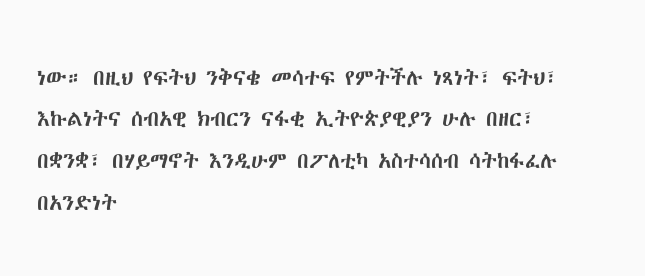ነው። በዚህ የፍትህ ንቅናቄ መሳተፍ የምትችሉ ነጻነት፣ ፍትህ፣ እኩልነትና ሰብአዊ ክብርን ናፋቂ ኢትዮጵያዊያን ሁሉ በዘር፣ በቋንቋ፣ በሃይማኖት እንዲሁም በፖለቲካ አስተሳሰብ ሳትከፋፈሉ በአንድነት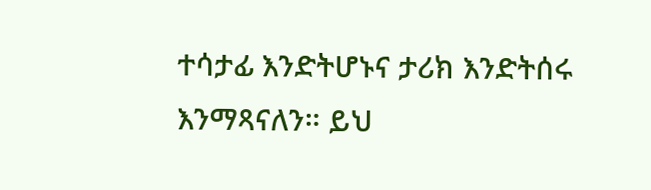ተሳታፊ እንድትሆኑና ታሪክ እንድትሰሩ እንማጻናለን። ይህ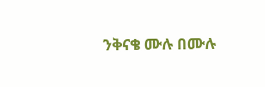ንቅናቄ ሙሉ በሙሉ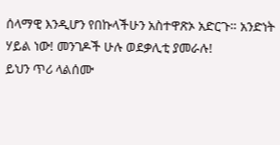ሰላማዊ እንዲሆን የበኩላችሁን አስተዋጽኦ አድርጉ። አንድነት ሃይል ነው! መንገዶች ሁሉ ወደቃሊቲ ያመራሉ!
ይህን ጥሪ ላልሰሙ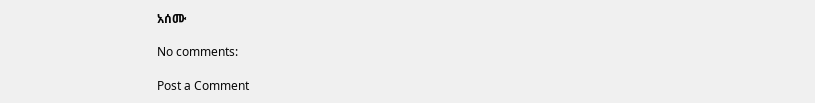አሰሙ

No comments:

Post a Comment